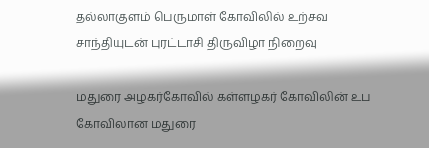தல்லாகுளம் பெருமாள் கோவிலில் உற்சவ சாந்தியுடன் புரட்டாசி திருவிழா நிறைவு

மதுரை அழகர்கோவில் கள்ளழகர் கோவிலின் உப கோவிலான மதுரை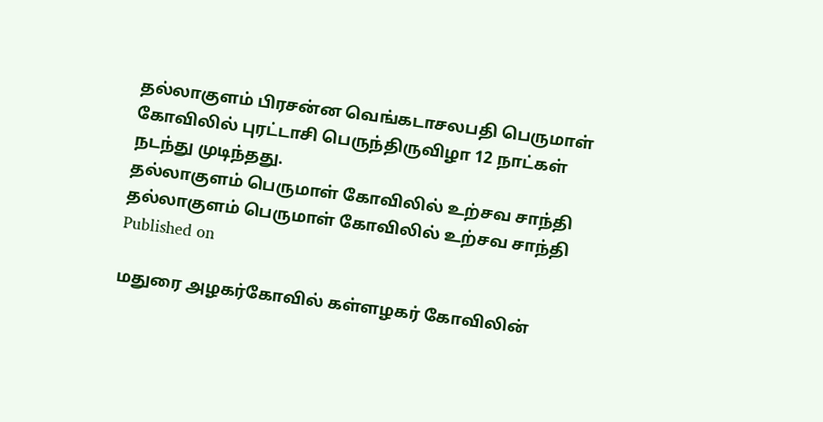தல்லாகுளம் பிரசன்ன வெங்கடாசலபதி பெருமாள் கோவிலில் புரட்டாசி பெருந்திருவிழா 12 நாட்கள் நடந்து முடிந்தது.
தல்லாகுளம் பெருமாள் கோவிலில் உற்சவ சாந்தி
தல்லாகுளம் பெருமாள் கோவிலில் உற்சவ சாந்தி
Published on

மதுரை அழகர்கோவில் கள்ளழகர் கோவிலின்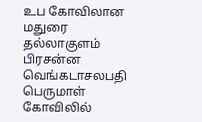உப கோவிலான மதுரை தல்லாகுளம் பிரசன்ன வெங்கடாசலபதி பெருமாள் கோவிலில்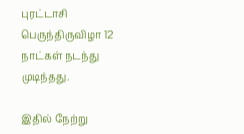புரட்டாசி பெருந்திருவிழா 12 நாட்கள் நடந்து முடிந்தது.

இதில் நேற்று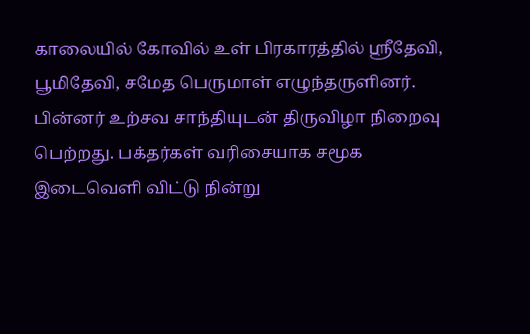காலையில் கோவில் உள் பிரகாரத்தில் ஸ்ரீதேவி, பூமிதேவி, சமேத பெருமாள் எழுந்தருளினர். பின்னர் உற்சவ சாந்தியுடன் திருவிழா நிறைவு பெற்றது. பக்தர்கள் வரிசையாக சமூக இடைவெளி விட்டு நின்று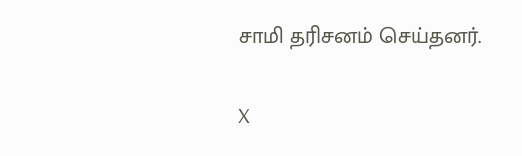சாமி தரிசனம் செய்தனர்.

X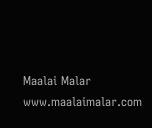Maalai Malar
www.maalaimalar.com